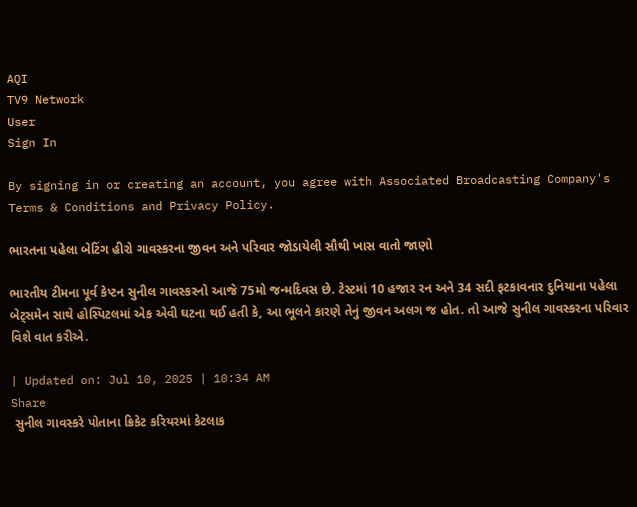AQI
TV9 Network
User
Sign In

By signing in or creating an account, you agree with Associated Broadcasting Company's Terms & Conditions and Privacy Policy.

ભારતના પહેલા બેટિંગ હીરો ગાવસ્કરના જીવન અને પરિવાર જોડાયેલી સૌથી ખાસ વાતો જાણો

ભારતીય ટીમના પૂર્વ કેપ્ટન સુનીલ ગાવસ્કરનો આજે 75મો જન્મદિવસ છે. ટેસ્ટમાં 10 હજાર રન અને 34 સદી ફટકાવનાર દુનિયાના પહેલા બેટ્સમેન સાથે હોસ્પિટલમાં એક એવી ઘટના થઈ હતી કે, આ ભૂલને કારણે તેનું જીવન અલગ જ હોત. તો આજે સુનીલ ગાવસ્કરના પરિવાર વિશે વાત કરીએ.

| Updated on: Jul 10, 2025 | 10:34 AM
Share
 સુનીલ ગાવસ્કરે પોતાના ક્રિકેટ કરિયરમાં કેટલાક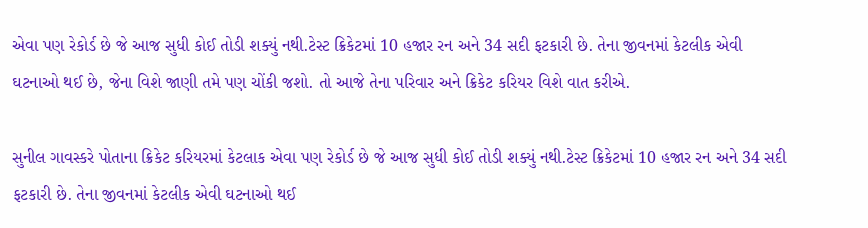એવા પણ રેકોર્ડ છે જે આજ સુધી કોઈ તોડી શક્યું નથી.ટેસ્ટ ક્રિકેટમાં 10 હજાર રન અને 34 સદી ફટકારી છે. તેના જીવનમાં કેટલીક એવી ઘટનાઓ થઈ છે, જેના વિશે જાણી તમે પણ ચોંકી જશો. તો આજે તેના પરિવાર અને ક્રિકેટ કરિયર વિશે વાત કરીએ.

સુનીલ ગાવસ્કરે પોતાના ક્રિકેટ કરિયરમાં કેટલાક એવા પણ રેકોર્ડ છે જે આજ સુધી કોઈ તોડી શક્યું નથી.ટેસ્ટ ક્રિકેટમાં 10 હજાર રન અને 34 સદી ફટકારી છે. તેના જીવનમાં કેટલીક એવી ઘટનાઓ થઈ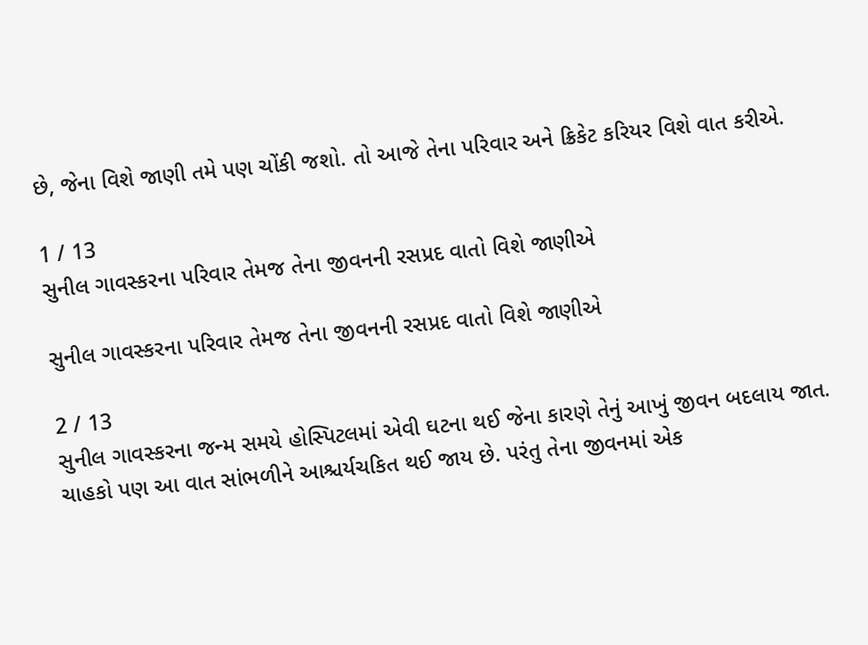છે, જેના વિશે જાણી તમે પણ ચોંકી જશો. તો આજે તેના પરિવાર અને ક્રિકેટ કરિયર વિશે વાત કરીએ.

1 / 13
સુનીલ ગાવસ્કરના પરિવાર તેમજ તેના જીવનની રસપ્રદ વાતો વિશે જાણીએ

સુનીલ ગાવસ્કરના પરિવાર તેમજ તેના જીવનની રસપ્રદ વાતો વિશે જાણીએ

2 / 13
સુનીલ ગાવસ્કરના જન્મ સમયે હોસ્પિટલમાં એવી ઘટના થઈ જેના કારણે તેનું આખું જીવન બદલાય જાત. ચાહકો પણ આ વાત સાંભળીને આશ્ચર્યચકિત થઈ જાય છે. પરંતુ તેના જીવનમાં એક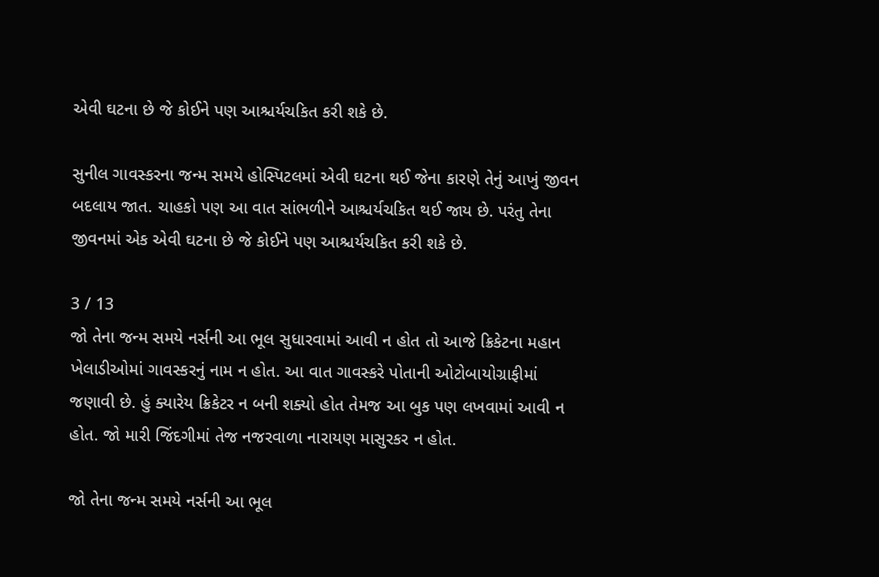એવી ઘટના છે જે કોઈને પણ આશ્ચર્યચકિત કરી શકે છે.

સુનીલ ગાવસ્કરના જન્મ સમયે હોસ્પિટલમાં એવી ઘટના થઈ જેના કારણે તેનું આખું જીવન બદલાય જાત. ચાહકો પણ આ વાત સાંભળીને આશ્ચર્યચકિત થઈ જાય છે. પરંતુ તેના જીવનમાં એક એવી ઘટના છે જે કોઈને પણ આશ્ચર્યચકિત કરી શકે છે.

3 / 13
જો તેના જન્મ સમયે નર્સની આ ભૂલ સુધારવામાં આવી ન હોત તો આજે ક્રિકેટના મહાન ખેલાડીઓમાં ગાવસ્કરનું નામ ન હોત. આ વાત ગાવસ્કરે પોતાની ઓટોબાયોગ્રાફીમાં જણાવી છે. હું ક્યારેય ક્રિકેટર ન બની શક્યો હોત તેમજ આ બુક પણ લખવામાં આવી ન હોત. જો મારી જિંદગીમાં તેજ નજરવાળા નારાયણ માસુરકર ન હોત.

જો તેના જન્મ સમયે નર્સની આ ભૂલ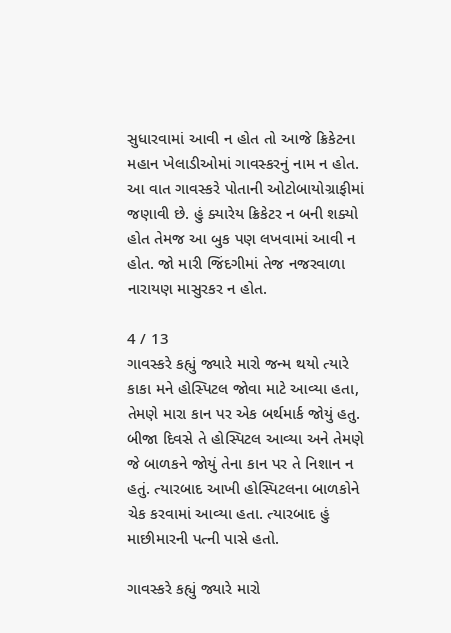સુધારવામાં આવી ન હોત તો આજે ક્રિકેટના મહાન ખેલાડીઓમાં ગાવસ્કરનું નામ ન હોત. આ વાત ગાવસ્કરે પોતાની ઓટોબાયોગ્રાફીમાં જણાવી છે. હું ક્યારેય ક્રિકેટર ન બની શક્યો હોત તેમજ આ બુક પણ લખવામાં આવી ન હોત. જો મારી જિંદગીમાં તેજ નજરવાળા નારાયણ માસુરકર ન હોત.

4 / 13
ગાવસ્કરે કહ્યું જ્યારે મારો જન્મ થયો ત્યારે કાકા મને હોસ્પિટલ જોવા માટે આવ્યા હતા, તેમણે મારા કાન પર એક બર્થમાર્ક જોયું હતુ. બીજા દિવસે તે હોસ્પિટલ આવ્યા અને તેમણે જે બાળકને જોયું તેના કાન પર તે નિશાન ન હતું. ત્યારબાદ આખી હોસ્પિટલના બાળકોને ચેક કરવામાં આવ્યા હતા. ત્યારબાદ હું માછીમારની પત્ની પાસે હતો.

ગાવસ્કરે કહ્યું જ્યારે મારો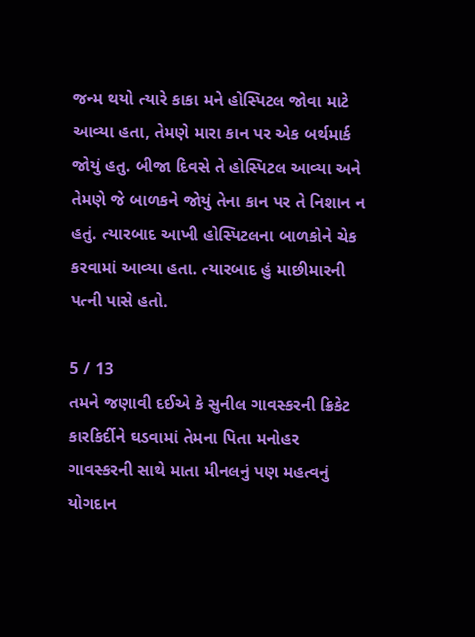જન્મ થયો ત્યારે કાકા મને હોસ્પિટલ જોવા માટે આવ્યા હતા, તેમણે મારા કાન પર એક બર્થમાર્ક જોયું હતુ. બીજા દિવસે તે હોસ્પિટલ આવ્યા અને તેમણે જે બાળકને જોયું તેના કાન પર તે નિશાન ન હતું. ત્યારબાદ આખી હોસ્પિટલના બાળકોને ચેક કરવામાં આવ્યા હતા. ત્યારબાદ હું માછીમારની પત્ની પાસે હતો.

5 / 13
તમને જણાવી દઈએ કે સુનીલ ગાવસ્કરની ક્રિકેટ કારકિર્દીને ઘડવામાં તેમના પિતા મનોહર ગાવસ્કરની સાથે માતા મીનલનું પણ મહત્વનું યોગદાન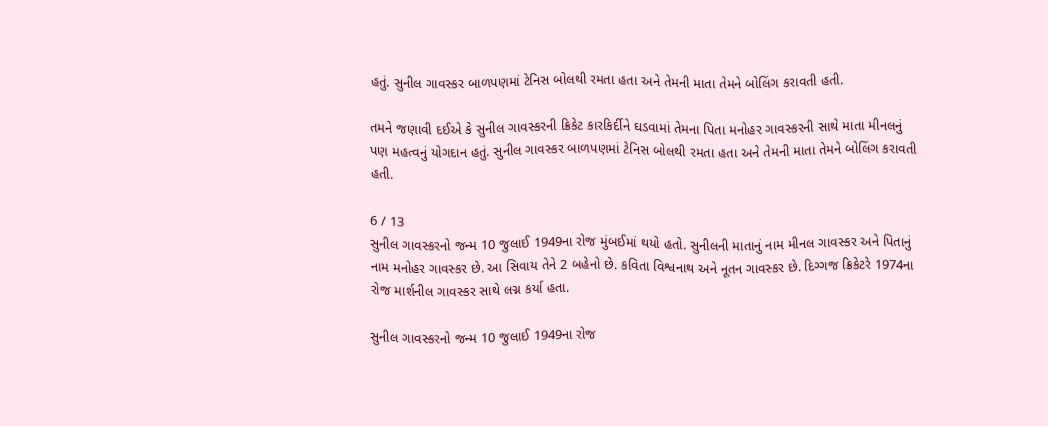હતું. સુનીલ ગાવસ્કર બાળપણમાં ટેનિસ બોલથી રમતા હતા અને તેમની માતા તેમને બોલિંગ કરાવતી હતી.

તમને જણાવી દઈએ કે સુનીલ ગાવસ્કરની ક્રિકેટ કારકિર્દીને ઘડવામાં તેમના પિતા મનોહર ગાવસ્કરની સાથે માતા મીનલનું પણ મહત્વનું યોગદાન હતું. સુનીલ ગાવસ્કર બાળપણમાં ટેનિસ બોલથી રમતા હતા અને તેમની માતા તેમને બોલિંગ કરાવતી હતી.

6 / 13
સુનીલ ગાવસ્કરનો જન્મ 10 જુલાઈ 1949ના રોજ મુંબઈમાં થયો હતો. સુનીલની માતાનું નામ મીનલ ગાવસ્કર અને પિતાનું નામ મનોહર ગાવસ્કર છે. આ સિવાય તેને 2 બહેનો છે. કવિતા વિશ્વનાથ અને નૂતન ગાવસ્કર છે. દિગ્ગજ ક્રિકેટરે 1974ના રોજ માર્શનીલ ગાવસ્કર સાથે લગ્ન કર્યા હતા.

સુનીલ ગાવસ્કરનો જન્મ 10 જુલાઈ 1949ના રોજ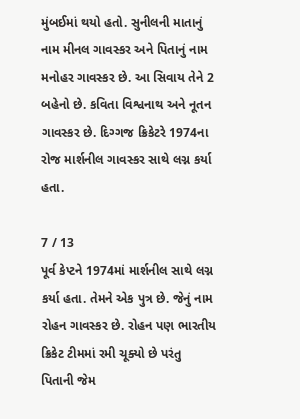મુંબઈમાં થયો હતો. સુનીલની માતાનું નામ મીનલ ગાવસ્કર અને પિતાનું નામ મનોહર ગાવસ્કર છે. આ સિવાય તેને 2 બહેનો છે. કવિતા વિશ્વનાથ અને નૂતન ગાવસ્કર છે. દિગ્ગજ ક્રિકેટરે 1974ના રોજ માર્શનીલ ગાવસ્કર સાથે લગ્ન કર્યા હતા.

7 / 13
પૂર્વ કેપ્ટને 1974માં માર્શનીલ સાથે લગ્ન કર્યા હતા. તેમને એક પુત્ર છે. જેનું નામ રોહન ગાવસ્કર છે. રોહન પણ ભારતીય ક્રિકેટ ટીમમાં રમી ચૂક્યો છે પરંતુ પિતાની જેમ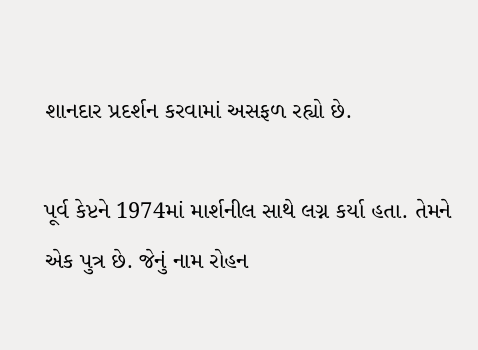શાનદાર પ્રદર્શન કરવામાં અસફળ રહ્યો છે.

પૂર્વ કેપ્ટને 1974માં માર્શનીલ સાથે લગ્ન કર્યા હતા. તેમને એક પુત્ર છે. જેનું નામ રોહન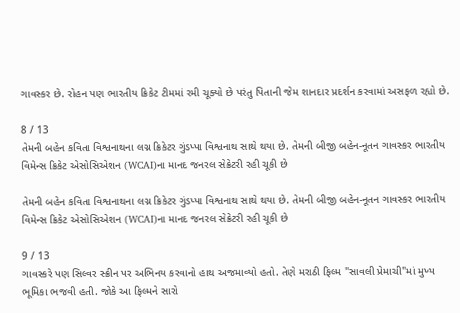ગાવસ્કર છે. રોહન પણ ભારતીય ક્રિકેટ ટીમમાં રમી ચૂક્યો છે પરંતુ પિતાની જેમ શાનદાર પ્રદર્શન કરવામાં અસફળ રહ્યો છે.

8 / 13
તેમની બહેન કવિતા વિશ્વનાથના લગ્ન ક્રિકેટર ગુંડપ્પા વિશ્વનાથ સાથે થયા છે. તેમની બીજી બહેન-નૂતન ગાવસ્કર ભારતીય વિમેન્સ ક્રિકેટ એસોસિએશન (WCAI)ના માનદ જનરલ સેક્રેટરી રહી ચૂકી છે

તેમની બહેન કવિતા વિશ્વનાથના લગ્ન ક્રિકેટર ગુંડપ્પા વિશ્વનાથ સાથે થયા છે. તેમની બીજી બહેન-નૂતન ગાવસ્કર ભારતીય વિમેન્સ ક્રિકેટ એસોસિએશન (WCAI)ના માનદ જનરલ સેક્રેટરી રહી ચૂકી છે

9 / 13
ગાવસ્કરે પણ સિલ્વર સ્ક્રીન પર અભિનય કરવાનો હાથ અજમાવ્યો હતો. તેણે મરાઠી ફિલ્મ "સાવલી પ્રેમાચી"માં મુખ્ય ભૂમિકા ભજવી હતી. જોકે આ ફિલ્મને સારો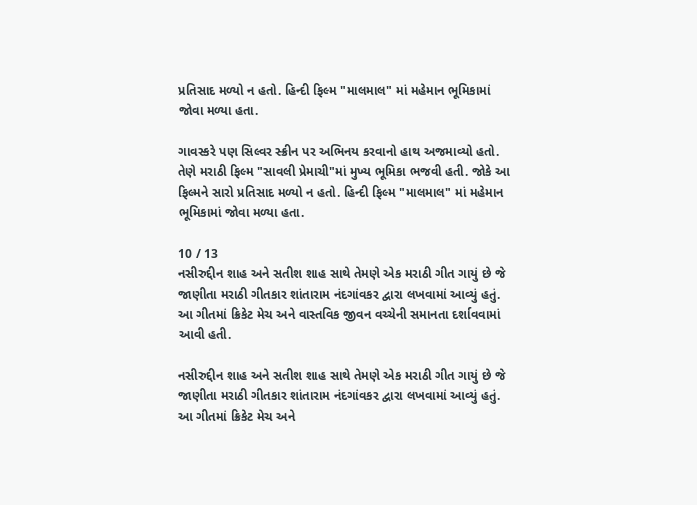પ્રતિસાદ મળ્યો ન હતો. હિન્દી ફિલ્મ "માલમાલ" માં મહેમાન ભૂમિકામાં જોવા મળ્યા હતા.

ગાવસ્કરે પણ સિલ્વર સ્ક્રીન પર અભિનય કરવાનો હાથ અજમાવ્યો હતો. તેણે મરાઠી ફિલ્મ "સાવલી પ્રેમાચી"માં મુખ્ય ભૂમિકા ભજવી હતી. જોકે આ ફિલ્મને સારો પ્રતિસાદ મળ્યો ન હતો. હિન્દી ફિલ્મ "માલમાલ" માં મહેમાન ભૂમિકામાં જોવા મળ્યા હતા.

10 / 13
નસીરુદ્દીન શાહ અને સતીશ શાહ સાથે તેમણે એક મરાઠી ગીત ગાયું છે જે જાણીતા મરાઠી ગીતકાર શાંતારામ નંદગાંવકર દ્વારા લખવામાં આવ્યું હતું. આ ગીતમાં ક્રિકેટ મેચ અને વાસ્તવિક જીવન વચ્ચેની સમાનતા દર્શાવવામાં આવી હતી.

નસીરુદ્દીન શાહ અને સતીશ શાહ સાથે તેમણે એક મરાઠી ગીત ગાયું છે જે જાણીતા મરાઠી ગીતકાર શાંતારામ નંદગાંવકર દ્વારા લખવામાં આવ્યું હતું. આ ગીતમાં ક્રિકેટ મેચ અને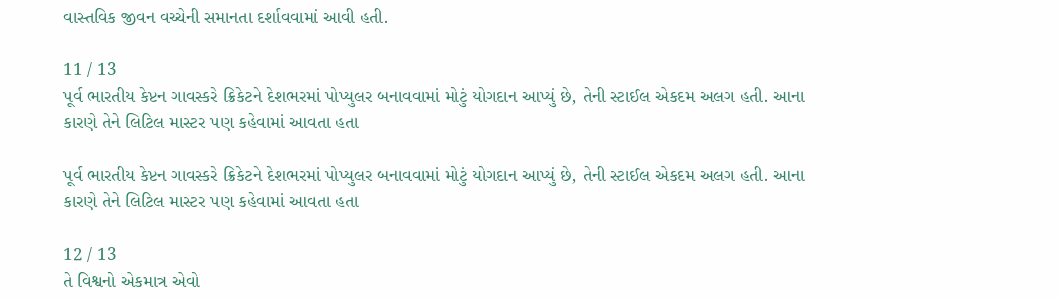વાસ્તવિક જીવન વચ્ચેની સમાનતા દર્શાવવામાં આવી હતી.

11 / 13
પૂર્વ ભારતીય કેપ્ટન ગાવસ્કરે ક્રિકેટને દેશભરમાં પોપ્યુલર બનાવવામાં મોટું યોગદાન આપ્યું છે, તેની સ્ટાઈલ એકદમ અલગ હતી. આના કારણે તેને લિટિલ માસ્ટર પણ કહેવામાં આવતા હતા

પૂર્વ ભારતીય કેપ્ટન ગાવસ્કરે ક્રિકેટને દેશભરમાં પોપ્યુલર બનાવવામાં મોટું યોગદાન આપ્યું છે, તેની સ્ટાઈલ એકદમ અલગ હતી. આના કારણે તેને લિટિલ માસ્ટર પણ કહેવામાં આવતા હતા

12 / 13
તે વિશ્વનો એકમાત્ર એવો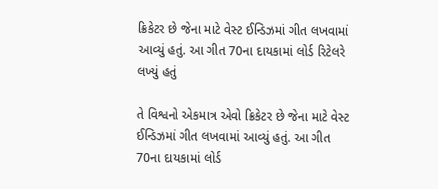ક્રિકેટર છે જેના માટે વેસ્ટ ઈન્ડિઝમાં ગીત લખવામાં આવ્યું હતું. આ ગીત 70ના દાયકામાં લોર્ડ રિટેલરે લખ્યું હતું

તે વિશ્વનો એકમાત્ર એવો ક્રિકેટર છે જેના માટે વેસ્ટ ઈન્ડિઝમાં ગીત લખવામાં આવ્યું હતું. આ ગીત 70ના દાયકામાં લોર્ડ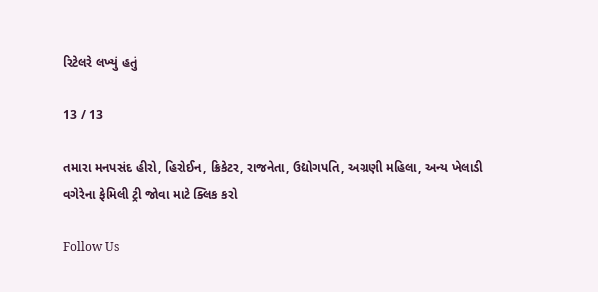રિટેલરે લખ્યું હતું

13 / 13

તમારા મનપસંદ હીરો, હિરોઈન, ક્રિકેટર, રાજનેતા, ઉદ્યોગપતિ, અગ્રણી મહિલા, અન્ય ખેલાડી વગેરેના ફેમિલી ટ્રી જોવા માટે ક્લિક કરો

Follow Us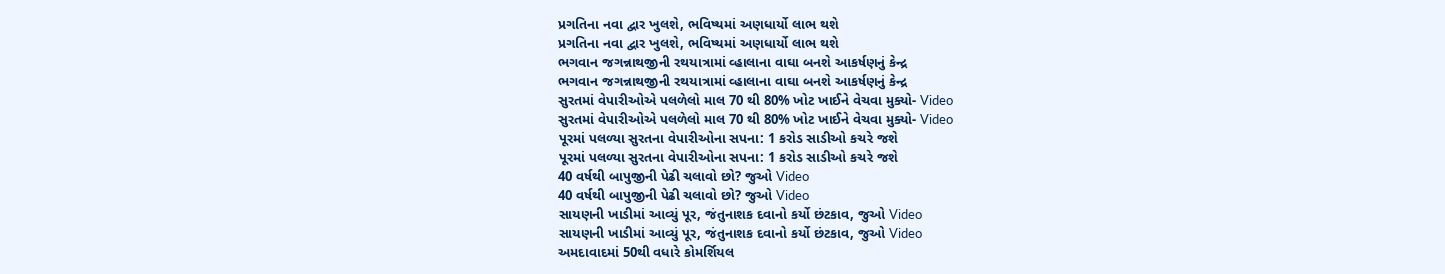પ્રગતિના નવા દ્વાર ખુલશે, ભવિષ્યમાં અણધાર્યો લાભ થશે
પ્રગતિના નવા દ્વાર ખુલશે, ભવિષ્યમાં અણધાર્યો લાભ થશે
ભગવાન જગન્નાથજીની રથયાત્રામાં વ્હાલાના વાઘા બનશે આકર્ષણનું કેન્દ્ર
ભગવાન જગન્નાથજીની રથયાત્રામાં વ્હાલાના વાઘા બનશે આકર્ષણનું કેન્દ્ર
સુરતમાં વેપારીઓએ પલળેલો માલ 70 થી 80% ખોટ ખાઈને વેચવા મુક્યો- Video
સુરતમાં વેપારીઓએ પલળેલો માલ 70 થી 80% ખોટ ખાઈને વેચવા મુક્યો- Video
પૂરમાં પલળ્યા સુરતના વેપારીઓના સપના: 1 કરોડ સાડીઓ કચરે જશે
પૂરમાં પલળ્યા સુરતના વેપારીઓના સપના: 1 કરોડ સાડીઓ કચરે જશે
40 વર્ષથી બાપુજીની પેઢી ચલાવો છો? જુઓ Video
40 વર્ષથી બાપુજીની પેઢી ચલાવો છો? જુઓ Video
સાયણની ખાડીમાં આવ્યું પૂર, જંતુનાશક દવાનો કર્યો છંટકાવ, જુઓ Video
સાયણની ખાડીમાં આવ્યું પૂર, જંતુનાશક દવાનો કર્યો છંટકાવ, જુઓ Video
અમદાવાદમાં 50થી વધારે કોમર્શિયલ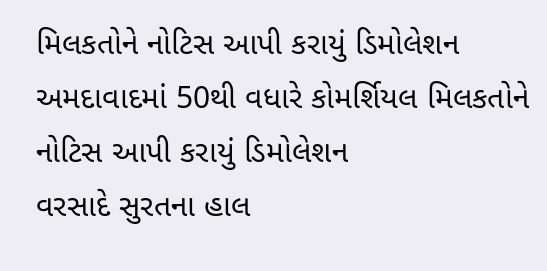મિલકતોને નોટિસ આપી કરાયું ડિમોલેશન
અમદાવાદમાં 50થી વધારે કોમર્શિયલ મિલકતોને નોટિસ આપી કરાયું ડિમોલેશન
વરસાદે સુરતના હાલ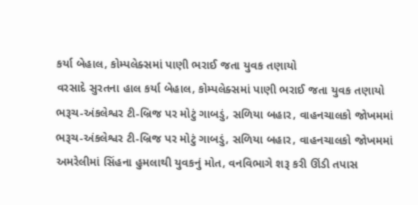કર્યા બેહાલ, કોમ્પલેક્સમાં પાણી ભરાઈ જતા યુવક તણાયો
વરસાદે સુરતના હાલ કર્યા બેહાલ, કોમ્પલેક્સમાં પાણી ભરાઈ જતા યુવક તણાયો
ભરૂચ-અંકલેશ્વર ટી-બ્રિજ પર મોટું ગાબડું, સળિયા બહાર, વાહનચાલકો જોખમમાં
ભરૂચ-અંકલેશ્વર ટી-બ્રિજ પર મોટું ગાબડું, સળિયા બહાર, વાહનચાલકો જોખમમાં
અમરેલીમાં સિંહના હુમલાથી યુવકનું મોત, વનવિભાગે શરૂ કરી ઊંડી તપાસ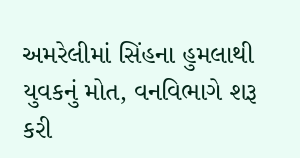અમરેલીમાં સિંહના હુમલાથી યુવકનું મોત, વનવિભાગે શરૂ કરી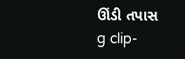ઊંડી તપાસ
g clip-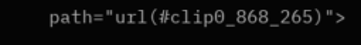path="url(#clip0_868_265)">